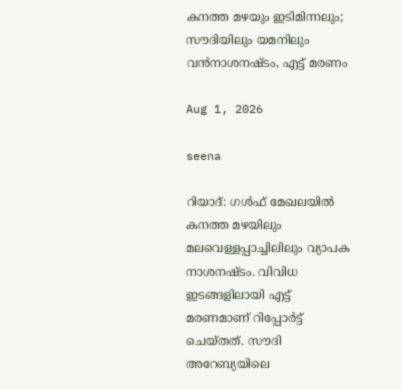കനത്ത മഴയും ഇടിമിന്നലും; സൗദിയിലും യമനിലും വന്‍നാശനഷ്ടം, എട്ട് മരണം

Aug 1, 2026

seena

റിയാദ്: ഗള്‍ഫ് മേഖലയില്‍ കനത്ത മഴയിലും മലവെള്ളപ്പാച്ചിലിലും വ്യാപക നാശനഷ്ടം. വിവിധ ഇടങ്ങളിലായി എട്ട് മരണമാണ് റിപ്പോര്‍ട്ട് ചെയ്തത്. സൗദി അറേബ്യയിലെ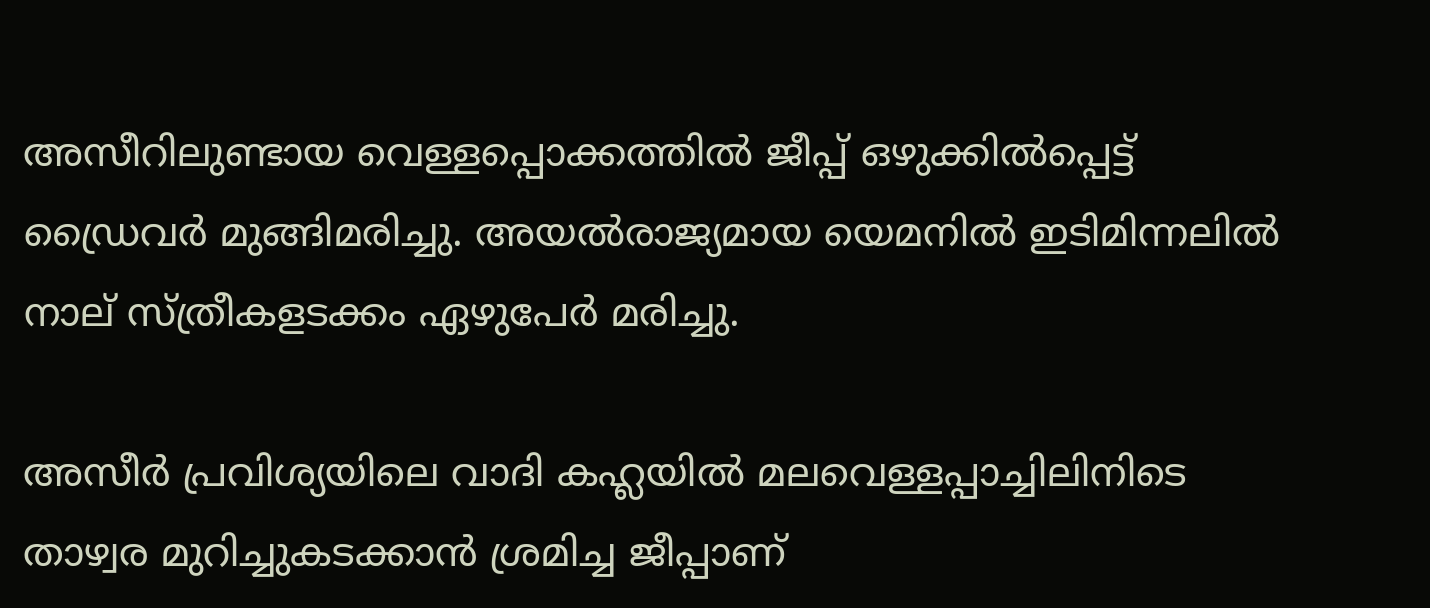അസീറിലുണ്ടായ വെള്ളപ്പൊക്കത്തില്‍ ജീപ്പ് ഒഴുക്കില്‍പ്പെട്ട് ഡ്രൈവര്‍ മുങ്ങിമരിച്ചു. അയല്‍രാജ്യമായ യെമനില്‍ ഇടിമിന്നലില്‍ നാല് സ്ത്രീകളടക്കം ഏഴുപേര്‍ മരിച്ചു.

അസീര്‍ പ്രവിശ്യയിലെ വാദി കഹ്ലയില്‍ മലവെള്ളപ്പാച്ചിലിനിടെ താഴ്വര മുറിച്ചുകടക്കാന്‍ ശ്രമിച്ച ജീപ്പാണ്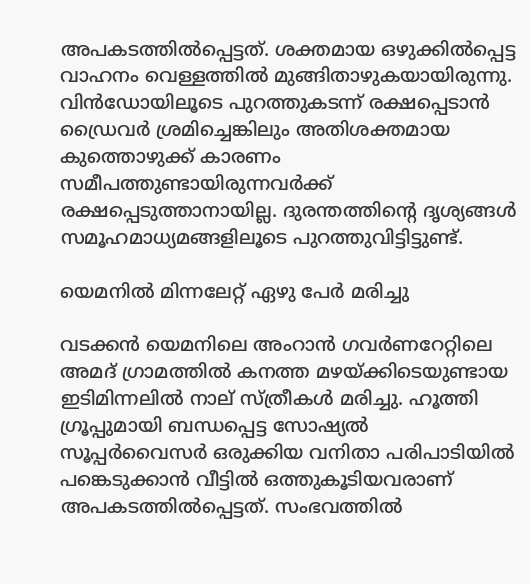അപകടത്തില്‍പ്പെട്ടത്. ശക്തമായ ഒഴുക്കില്‍പ്പെട്ട വാഹനം വെള്ളത്തില്‍ മുങ്ങിതാഴുകയായിരുന്നു. വിന്‍ഡോയിലൂടെ പുറത്തുകടന്ന് രക്ഷപ്പെടാന്‍ ഡ്രൈവര്‍ ശ്രമിച്ചെങ്കിലും അതിശക്തമായ കുത്തൊഴുക്ക് കാരണം സമീപത്തുണ്ടായിരുന്നവര്‍ക്ക് രക്ഷപ്പെടുത്താനായില്ല. ദുരന്തത്തിന്റെ ദൃശ്യങ്ങള്‍ സമൂഹമാധ്യമങ്ങളിലൂടെ പുറത്തുവിട്ടിട്ടുണ്ട്.

യെമനില്‍ മിന്നലേറ്റ് ഏഴു പേര്‍ മരിച്ചു

വടക്കന്‍ യെമനിലെ അംറാന്‍ ഗവര്‍ണറേറ്റിലെ അമദ് ഗ്രാമത്തില്‍ കനത്ത മഴയ്ക്കിടെയുണ്ടായ ഇടിമിന്നലില്‍ നാല് സ്ത്രീകള്‍ മരിച്ചു. ഹൂത്തി ഗ്രൂപ്പുമായി ബന്ധപ്പെട്ട സോഷ്യല്‍ സൂപ്പര്‍വൈസര്‍ ഒരുക്കിയ വനിതാ പരിപാടിയില്‍ പങ്കെടുക്കാന്‍ വീട്ടില്‍ ഒത്തുകൂടിയവരാണ് അപകടത്തില്‍പ്പെട്ടത്. സംഭവത്തില്‍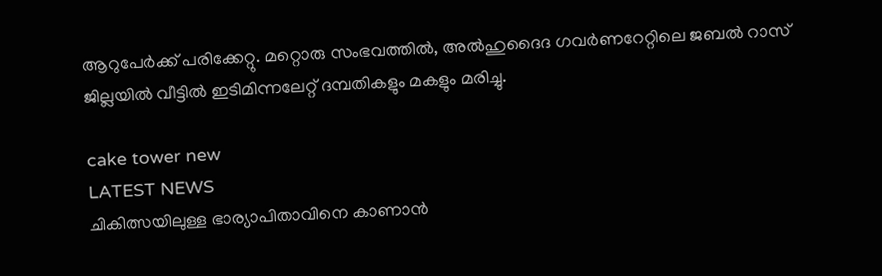ആറുപേര്‍ക്ക് പരിക്കേറ്റു. മറ്റൊരു സംഭവത്തില്‍, അല്‍ഹുദൈദ ഗവര്‍ണറേറ്റിലെ ജബല്‍ റാസ് ജില്ലയില്‍ വീട്ടില്‍ ഇടിമിന്നലേറ്റ് ദമ്പതികളും മകളും മരിച്ചു.

cake tower new
LATEST NEWS
ചികിത്സയിലുള്ള ഭാര്യാപിതാവിനെ കാണാന്‍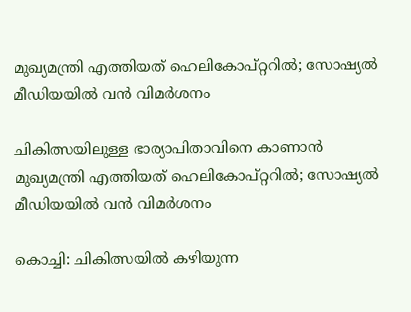മുഖ്യമന്ത്രി എത്തിയത് ഹെലികോപ്റ്ററില്‍; സോഷ്യല്‍ മീഡിയയില്‍ വന്‍ വിമര്‍ശനം

ചികിത്സയിലുള്ള ഭാര്യാപിതാവിനെ കാണാന്‍ മുഖ്യമന്ത്രി എത്തിയത് ഹെലികോപ്റ്ററില്‍; സോഷ്യല്‍ മീഡിയയില്‍ വന്‍ വിമര്‍ശനം

കൊച്ചി: ചികിത്സയില്‍ കഴിയുന്ന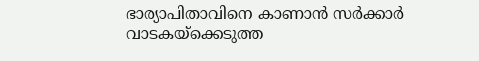ഭാര്യാപിതാവിനെ കാണാന്‍ സര്‍ക്കാര്‍ വാടകയ്‌ക്കെടുത്ത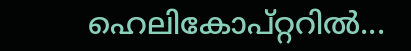ഹെലികോപ്റ്ററില്‍...